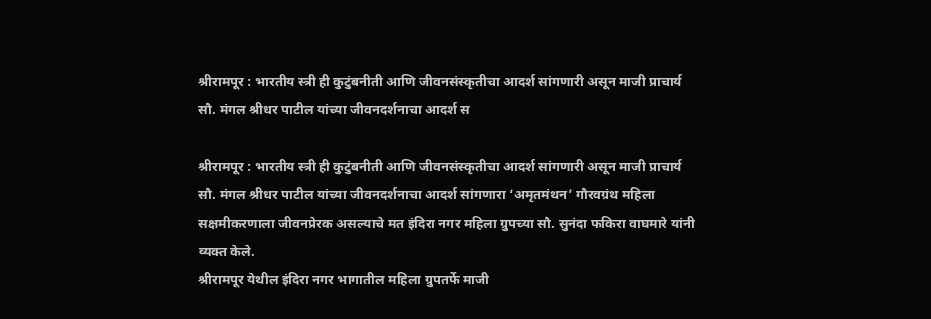श्रीरामपूर : भारतीय स्त्री ही कुटुंबनीती आणि जीवनसंस्कृतीचा आदर्श सांगणारी असून माजी प्राचार्य सौ. मंगल श्रीधर पाटील यांच्या जीवनदर्शनाचा आदर्श स

श्रीरामपूर : भारतीय स्त्री ही कुटुंबनीती आणि जीवनसंस्कृतीचा आदर्श सांगणारी असून माजी प्राचार्य सौ. मंगल श्रीधर पाटील यांच्या जीवनदर्शनाचा आदर्श सांगणारा ‘अमृतमंथन’ गौरवग्रंथ महिला सक्षमीकरणाला जीवनप्रेरक असल्याचे मत इंदिरा नगर महिला ग्रुपच्या सौ. सुनंदा फकिरा वाघमारे यांनी व्यक्त केले.
श्रीरामपूर येथील इंदिरा नगर भागातील महिला ग्रुपतर्फे माजी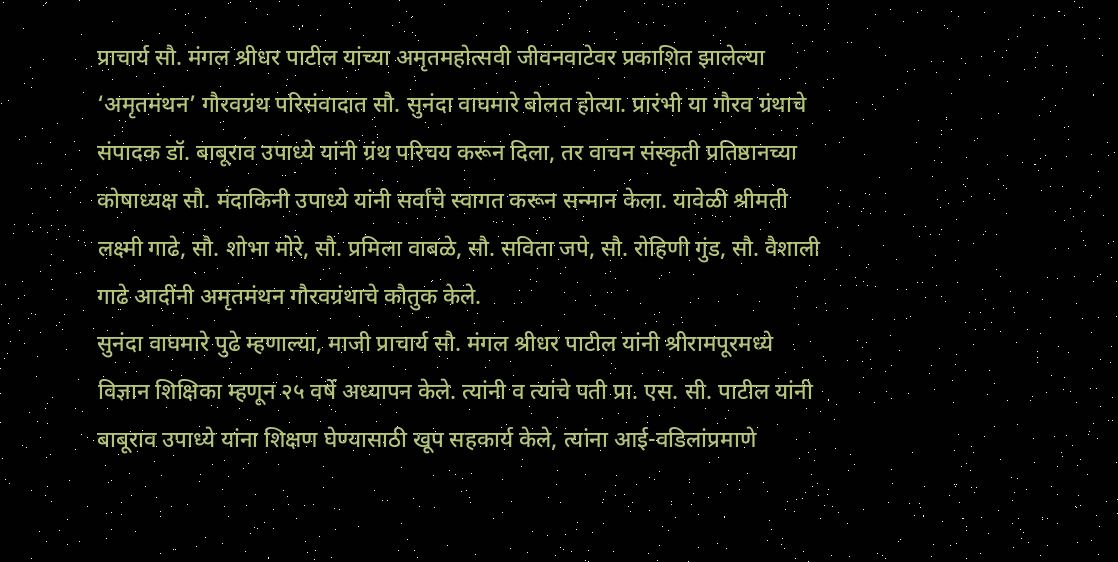प्राचार्य सौ. मंगल श्रीधर पाटील यांच्या अमृतमहोत्सवी जीवनवाटेवर प्रकाशित झालेल्या ‘अमृतमंथन’ गौरवग्रंथ परिसंवादात सौ. सुनंदा वाघमारे बोलत होत्या. प्रारंभी या गौरव ग्रंथाचे संपादक डॉ. बाबूराव उपाध्ये यांनी ग्रंथ परिचय करून दिला, तर वाचन संस्कृती प्रतिष्ठानच्या कोषाध्यक्ष सौ. मंदाकिनी उपाध्ये यांनी सर्वांचे स्वागत करून सन्मान केला. यावेळी श्रीमती लक्ष्मी गाढे, सौ. शोभा मोरे, सौ. प्रमिला वाबळे, सौ. सविता जपे, सौ. रोहिणी गुंड, सौ. वैशाली गाढे आदींनी अमृतमंथन गौरवग्रंथाचे कौतुक केले.
सुनंदा वाघमारे पुढे म्हणाल्या, माजी प्राचार्य सौ. मंगल श्रीधर पाटील यांनी श्रीरामपूरमध्ये विज्ञान शिक्षिका म्हणून २५ वर्षे अध्यापन केले. त्यांनी व त्यांचे पती प्रा. एस. सी. पाटील यांनी बाबूराव उपाध्ये यांना शिक्षण घेण्यासाठी खूप सहकार्य केले, त्यांना आई-वडिलांप्रमाणे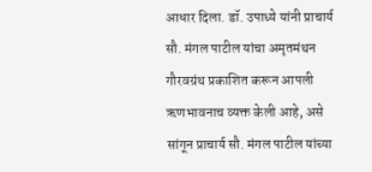आधार दिला. डॉ. उपाध्ये यांनी प्राचार्य सौ. मंगल पाटील यांचा अमृतमंथन गौरवग्रंथ प्रकाशित करून आपली ऋणभावनाच व्यक्त केली आहे, असे सांगून प्राचार्य सौ. मंगल पाटील यांच्या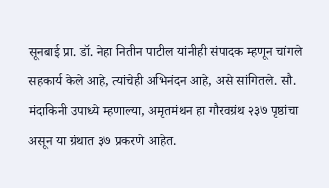सूनबाई प्रा. डॉ. नेहा नितीन पाटील यांनीही संपादक म्हणून चांगले सहकार्य केले आहे, त्यांचेही अभिनंदन आहे, असे सांगितले. सौ. मंदाकिनी उपाध्ये म्हणाल्या, अमृतमंथन हा गौरवग्रंथ २३७ पृष्ठांचा असून या ग्रंथात ३७ प्रकरणे आहेत.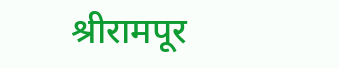श्रीरामपूर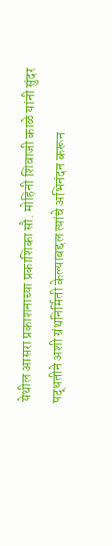येथील आसरा प्रकाशनाच्या प्रकाशिका सौ. मोहिनी शिवाजी काळे यांनी सुंदर पद्धतीने अशी ग्रंथनिर्मिती केल्याबद्दल त्यांचे अभिनंदन करून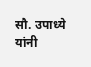सौ. उपाध्ये यांनी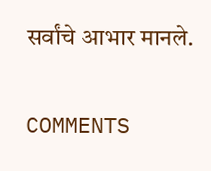सर्वांचे आभार मानले.

COMMENTS